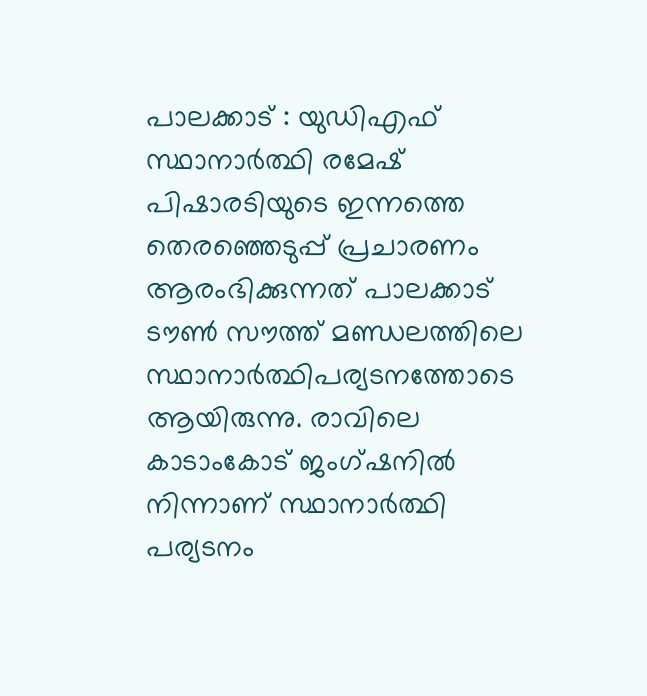പാലക്കാട് : യുഡിഎഫ് സ്ഥാനാർത്ഥി രമേഷ് പിഷാരടിയുടെ ഇന്നത്തെ തെരഞ്ഞെടുപ്പ് പ്രചാരണം ആരംഭിക്കുന്നത് പാലക്കാട് ടൗൺ സൗത്ത് മണ്ഡലത്തിലെ സ്ഥാനാർത്ഥിപര്യടനത്തോടെ ആയിരുന്നു. രാവിലെ കാടാംകോട് ജംഗ്ഷനിൽ നിന്നാണ് സ്ഥാനാർത്ഥി പര്യടനം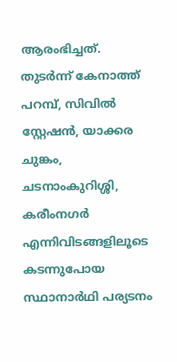ആരംഭിച്ചത്. തുടർന്ന് കേനാത്ത് പറമ്പ്, സിവിൽ സ്റ്റേഷൻ, യാക്കര ചുങ്കം, ചടനാംകുറിശ്ശി, കരീംനഗർ എന്നിവിടങ്ങളിലൂടെ കടന്നുപോയ സ്ഥാനാർഥി പര്യടനം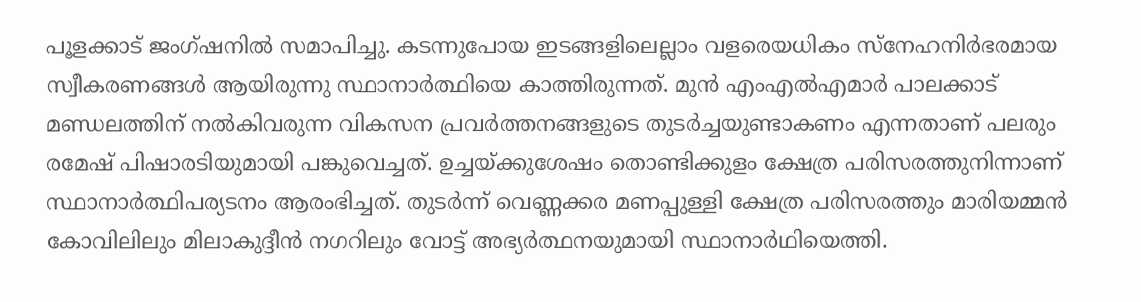പൂളക്കാട് ജംഗ്ഷനിൽ സമാപിച്ചു. കടന്നുപോയ ഇടങ്ങളിലെല്ലാം വളരെയധികം സ്നേഹനിർഭരമായ സ്വീകരണങ്ങൾ ആയിരുന്നു സ്ഥാനാർത്ഥിയെ കാത്തിരുന്നത്. മുൻ എംഎൽഎമാർ പാലക്കാട് മണ്ഡലത്തിന് നൽകിവരുന്ന വികസന പ്രവർത്തനങ്ങളുടെ തുടർച്ചയുണ്ടാകണം എന്നതാണ് പലരും രമേഷ് പിഷാരടിയുമായി പങ്കുവെച്ചത്. ഉച്ചയ്ക്കുശേഷം തൊണ്ടിക്കുളം ക്ഷേത്ര പരിസരത്തുനിന്നാണ് സ്ഥാനാർത്ഥിപര്യടനം ആരംഭിച്ചത്. തുടർന്ന് വെണ്ണക്കര മണപ്പുള്ളി ക്ഷേത്ര പരിസരത്തും മാരിയമ്മൻ കോവിലിലും മിലാകുദ്ദീൻ നഗറിലും വോട്ട് അഭ്യർത്ഥനയുമായി സ്ഥാനാർഥിയെത്തി.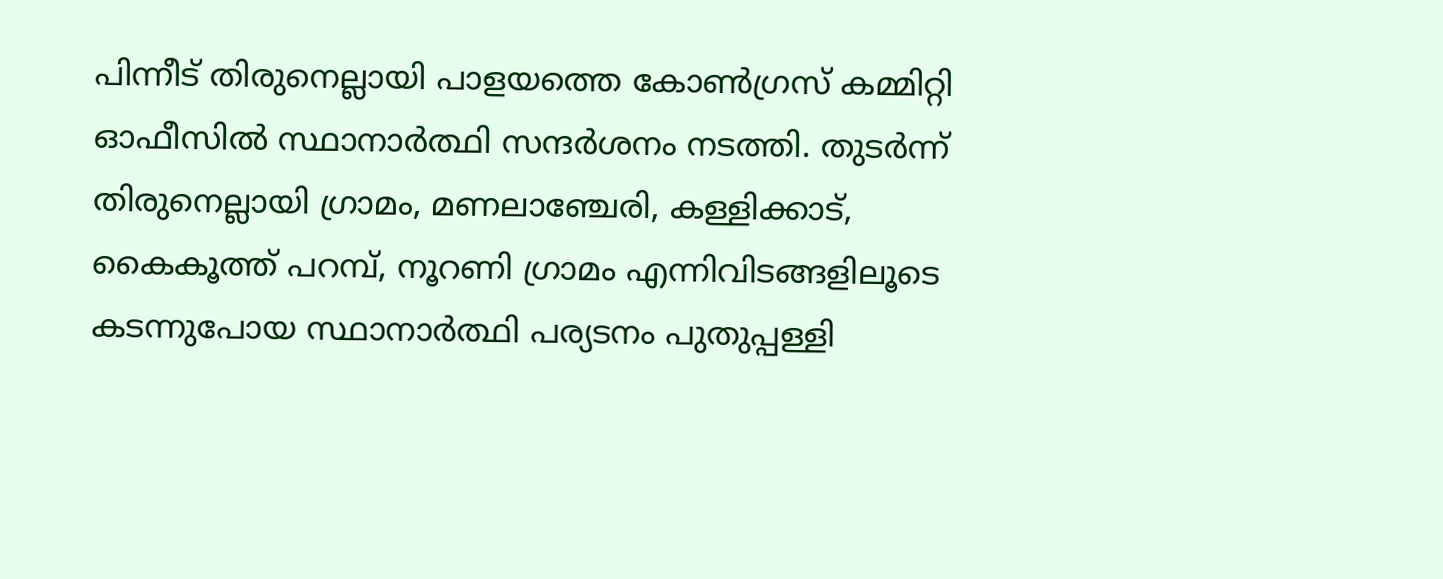പിന്നീട് തിരുനെല്ലായി പാളയത്തെ കോൺഗ്രസ് കമ്മിറ്റി ഓഫീസിൽ സ്ഥാനാർത്ഥി സന്ദർശനം നടത്തി. തുടർന്ന് തിരുനെല്ലായി ഗ്രാമം, മണലാഞ്ചേരി, കള്ളിക്കാട്, കൈകൂത്ത് പറമ്പ്, നൂറണി ഗ്രാമം എന്നിവിടങ്ങളിലൂടെ കടന്നുപോയ സ്ഥാനാർത്ഥി പര്യടനം പുതുപ്പള്ളി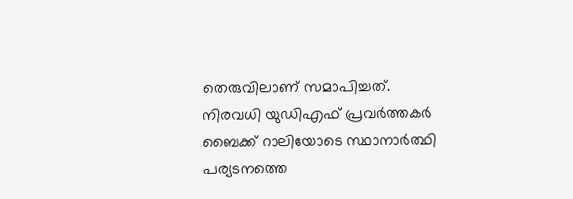തെരുവിലാണ് സമാപിച്ചത്. നിരവധി യുഡിഎഫ് പ്രവർത്തകർ ബൈക്ക് റാലിയോടെ സ്ഥാനാർത്ഥി പര്യടനത്തെ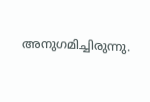അനുഗമിച്ചിരുന്നു.